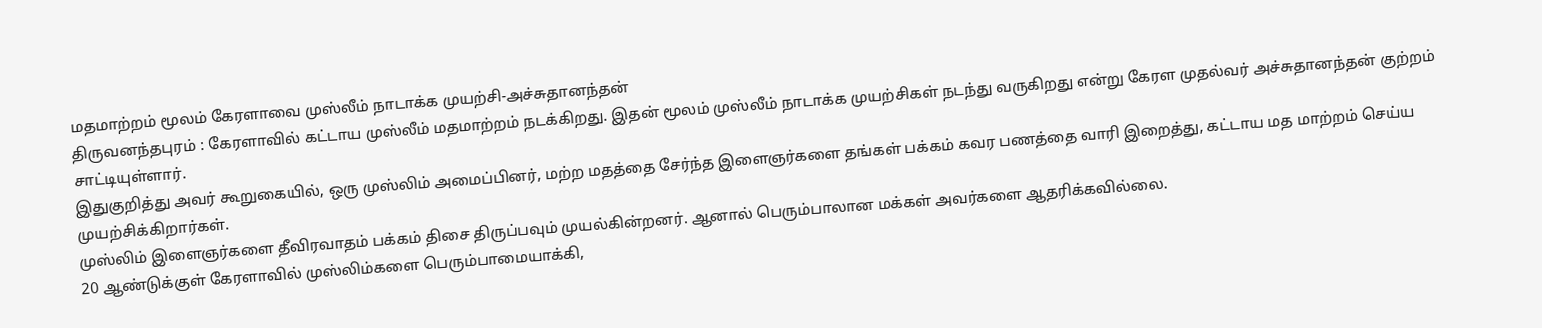மதமாற்றம் மூலம் கேரளாவை முஸ்லீம் நாடாக்க முயற்சி-அச்சுதானந்தன்
திருவனந்தபுரம் : கேரளாவில் கட்டாய முஸ்லீம் மதமாற்றம் நடக்கிறது. இதன் மூலம் முஸ்லீம் நாடாக்க முயற்சிகள் நடந்து வருகிறது என்று கேரள முதல்வர் அச்சுதானந்தன் குற்றம் சாட்டியுள்ளார்.
இதுகுறித்து அவர் கூறுகையில், ஒரு முஸ்லிம் அமைப்பினர், மற்ற மதத்தை சேர்ந்த இளைஞர்களை தங்கள் பக்கம் கவர பணத்தை வாரி இறைத்து, கட்டாய மத மாற்றம் செய்ய முயற்சிக்கிறார்கள்.
முஸ்லிம் இளைஞர்களை தீவிரவாதம் பக்கம் திசை திருப்பவும் முயல்கின்றனர். ஆனால் பெரும்பாலான மக்கள் அவர்களை ஆதரிக்கவில்லை.
20 ஆண்டுக்குள் கேரளாவில் முஸ்லிம்களை பெரும்பாமையாக்கி,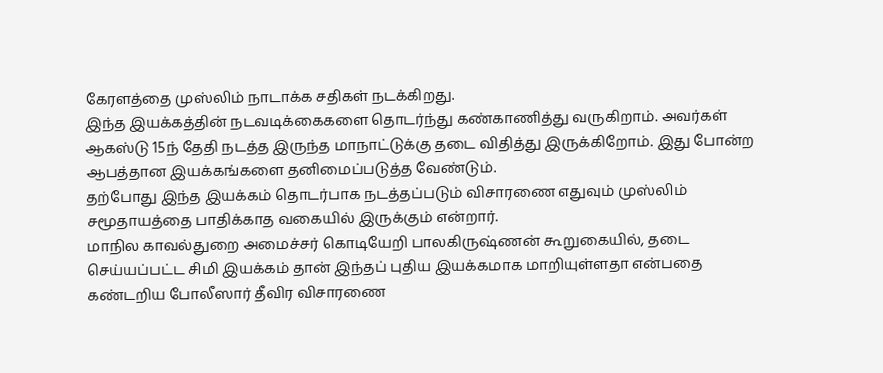கேரளத்தை முஸ்லிம் நாடாக்க சதிகள் நடக்கிறது.
இந்த இயக்கத்தின் நடவடிக்கைகளை தொடர்ந்து கண்காணித்து வருகிறாம். அவர்கள் ஆகஸ்டு 15ந் தேதி நடத்த இருந்த மாநாட்டுக்கு தடை விதித்து இருக்கிறோம். இது போன்ற ஆபத்தான இயக்கங்களை தனிமைப்படுத்த வேண்டும்.
தற்போது இந்த இயக்கம் தொடர்பாக நடத்தப்படும் விசாரணை எதுவும் முஸ்லிம் சமூதாயத்தை பாதிக்காத வகையில் இருக்கும் என்றார்.
மாநில காவல்துறை அமைச்சர் கொடியேறி பாலகிருஷ்ணன் கூறுகையில், தடை செய்யப்பட்ட சிமி இயக்கம் தான் இந்தப் புதிய இயக்கமாக மாறியுள்ளதா என்பதை கண்டறிய போலீஸார் தீவிர விசாரணை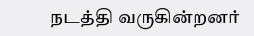நடத்தி வருகின்றனர்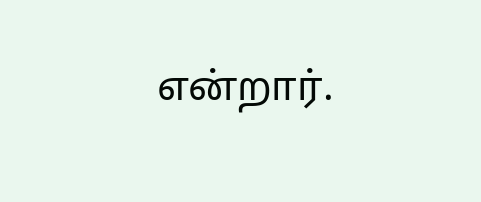என்றார்.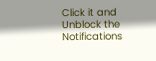Click it and Unblock the Notifications